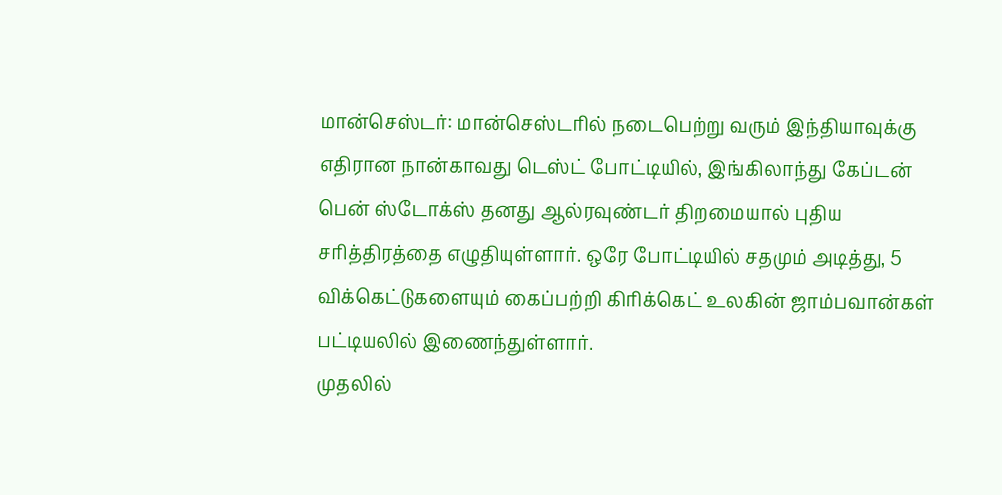மான்செஸ்டர்: மான்செஸ்டரில் நடைபெற்று வரும் இந்தியாவுக்கு எதிரான நான்காவது டெஸ்ட் போட்டியில், இங்கிலாந்து கேப்டன் பென் ஸ்டோக்ஸ் தனது ஆல்ரவுண்டர் திறமையால் புதிய சரித்திரத்தை எழுதியுள்ளார். ஒரே போட்டியில் சதமும் அடித்து, 5 விக்கெட்டுகளையும் கைப்பற்றி கிரிக்கெட் உலகின் ஜாம்பவான்கள் பட்டியலில் இணைந்துள்ளார்.
முதலில்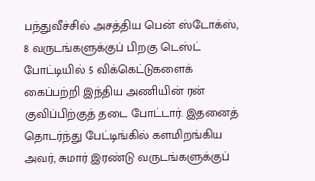பந்துவீச்சில் அசத்திய பென் ஸ்டோக்ஸ், 8 வருடங்களுக்குப் பிறகு டெஸ்ட் போட்டியில் 5 விக்கெட்டுகளைக் கைப்பற்றி இந்திய அணியின் ரன் குவிப்பிற்குத் தடை போட்டார். இதனைத் தொடர்ந்து பேட்டிங்கில் களமிறங்கிய அவர், சுமார் இரண்டு வருடங்களுக்குப்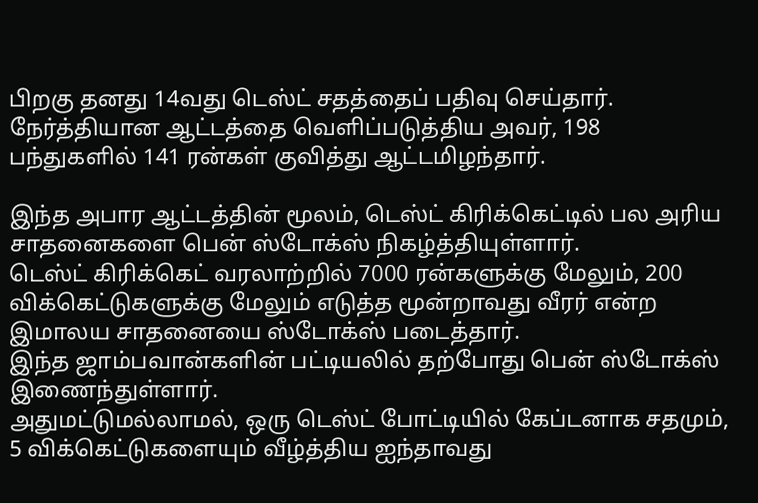பிறகு தனது 14வது டெஸ்ட் சதத்தைப் பதிவு செய்தார். நேர்த்தியான ஆட்டத்தை வெளிப்படுத்திய அவர், 198 பந்துகளில் 141 ரன்கள் குவித்து ஆட்டமிழந்தார்.

இந்த அபார ஆட்டத்தின் மூலம், டெஸ்ட் கிரிக்கெட்டில் பல அரிய சாதனைகளை பென் ஸ்டோக்ஸ் நிகழ்த்தியுள்ளார்.
டெஸ்ட் கிரிக்கெட் வரலாற்றில் 7000 ரன்களுக்கு மேலும், 200 விக்கெட்டுகளுக்கு மேலும் எடுத்த மூன்றாவது வீரர் என்ற இமாலய சாதனையை ஸ்டோக்ஸ் படைத்தார்.
இந்த ஜாம்பவான்களின் பட்டியலில் தற்போது பென் ஸ்டோக்ஸ் இணைந்துள்ளார்.
அதுமட்டுமல்லாமல், ஒரு டெஸ்ட் போட்டியில் கேப்டனாக சதமும், 5 விக்கெட்டுகளையும் வீழ்த்திய ஐந்தாவது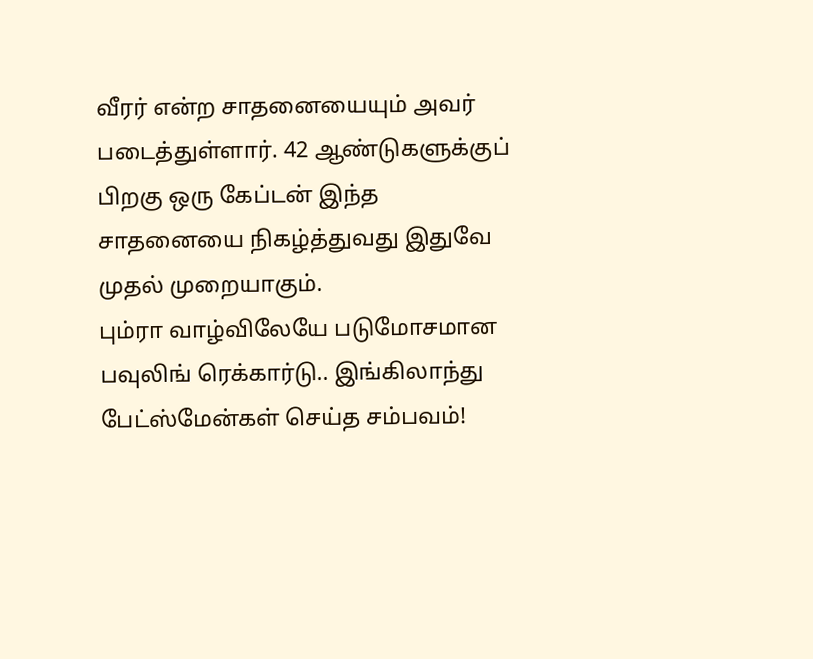வீரர் என்ற சாதனையையும் அவர் படைத்துள்ளார். 42 ஆண்டுகளுக்குப் பிறகு ஒரு கேப்டன் இந்த சாதனையை நிகழ்த்துவது இதுவே முதல் முறையாகும்.
பும்ரா வாழ்விலேயே படுமோசமான பவுலிங் ரெக்கார்டு.. இங்கிலாந்து பேட்ஸ்மேன்கள் செய்த சம்பவம்!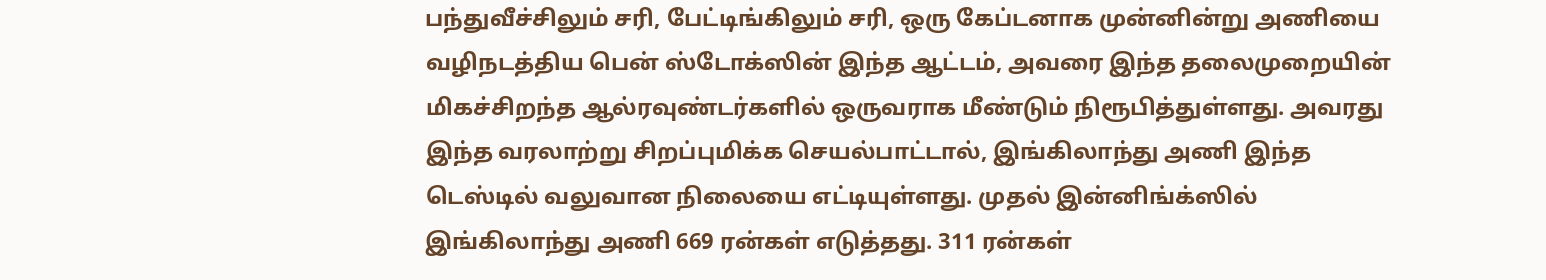பந்துவீச்சிலும் சரி, பேட்டிங்கிலும் சரி, ஒரு கேப்டனாக முன்னின்று அணியை வழிநடத்திய பென் ஸ்டோக்ஸின் இந்த ஆட்டம், அவரை இந்த தலைமுறையின் மிகச்சிறந்த ஆல்ரவுண்டர்களில் ஒருவராக மீண்டும் நிரூபித்துள்ளது. அவரது இந்த வரலாற்று சிறப்புமிக்க செயல்பாட்டால், இங்கிலாந்து அணி இந்த டெஸ்டில் வலுவான நிலையை எட்டியுள்ளது. முதல் இன்னிங்க்ஸில் இங்கிலாந்து அணி 669 ரன்கள் எடுத்தது. 311 ரன்கள்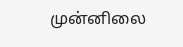முன்னிலை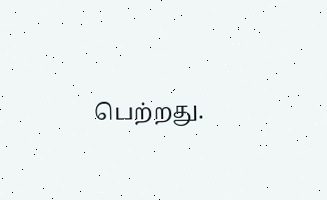பெற்றது.